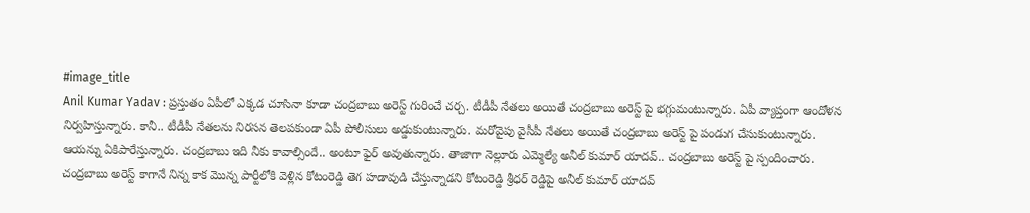#image_title
Anil Kumar Yadav : ప్రస్తుతం ఏపీలో ఎక్కడ చూసినా కూడా చంద్రబాబు అరెస్ట్ గురించే చర్చ. టీడీపీ నేతలు అయితే చంద్రబాబు అరెస్ట్ పై భగ్గుమంటున్నారు. ఏపీ వ్యాప్తంగా ఆందోళన నిర్వహిస్తున్నారు. కానీ.. టీడీపీ నేతలను నిరసన తెలపకుండా ఏపీ పోలీసులు అడ్డుకుంటున్నారు. మరోవైపు వైసీపీ నేతలు అయితే చంద్రబాబు అరెస్ట్ పై పండుగ చేసుకుంటున్నారు. ఆయన్ను ఏకిపారేస్తున్నారు. చంద్రబాబు ఇది నీకు కావాల్సిందే.. అంటూ ఫైర్ అవుతున్నారు. తాజాగా నెల్లూరు ఎమ్మెల్యే అనీల్ కుమార్ యాదవ్.. చంద్రబాబు అరెస్ట్ పై స్పందించారు. చంద్రబాబు అరెస్ట్ కాగానే నిన్న కాక మొన్న పార్టీలోకి వెళ్లిన కోటంరెడ్డి తెగ హడావుడి చేస్తున్నాడని కోటంరెడ్డి శ్రీధర్ రెడ్డిపై అనీల్ కుమార్ యాదవ్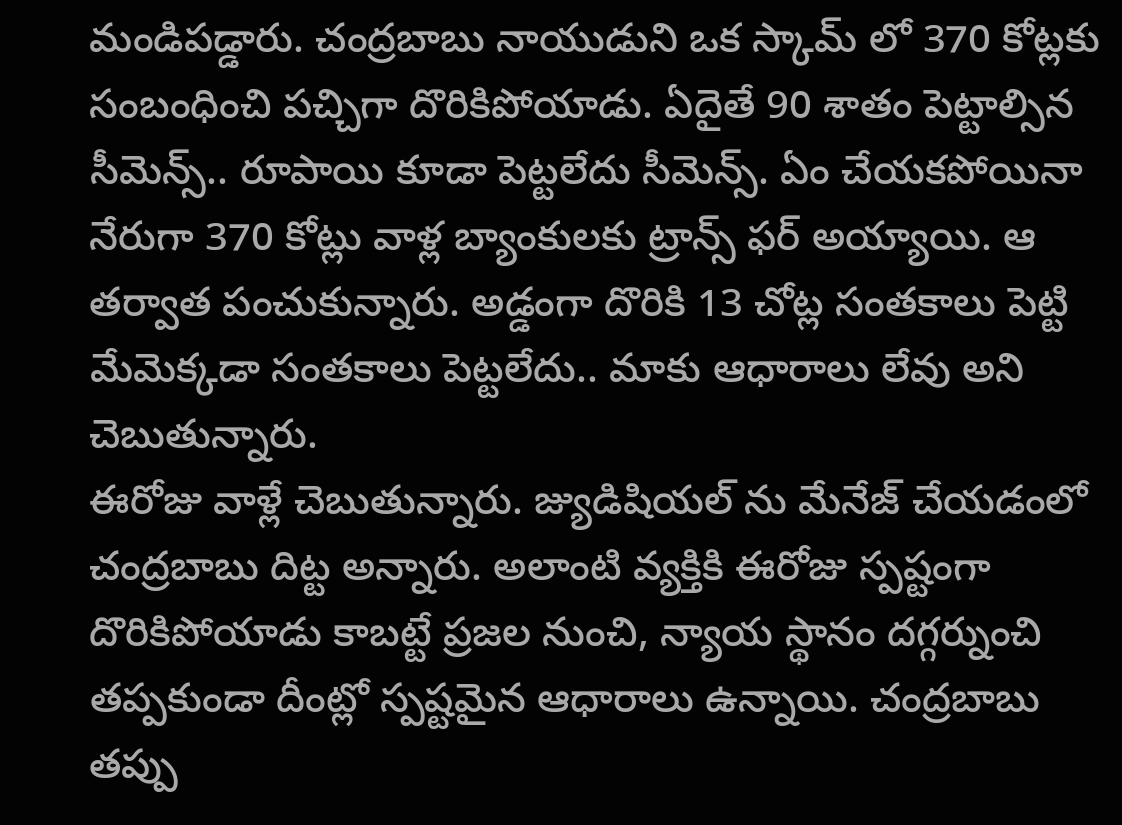మండిపడ్డారు. చంద్రబాబు నాయుడుని ఒక స్కామ్ లో 370 కోట్లకు సంబంధించి పచ్చిగా దొరికిపోయాడు. ఏదైతే 90 శాతం పెట్టాల్సిన సీమెన్స్.. రూపాయి కూడా పెట్టలేదు సీమెన్స్. ఏం చేయకపోయినా నేరుగా 370 కోట్లు వాళ్ల బ్యాంకులకు ట్రాన్స్ ఫర్ అయ్యాయి. ఆ తర్వాత పంచుకున్నారు. అడ్డంగా దొరికి 13 చోట్ల సంతకాలు పెట్టి మేమెక్కడా సంతకాలు పెట్టలేదు.. మాకు ఆధారాలు లేవు అని చెబుతున్నారు.
ఈరోజు వాళ్లే చెబుతున్నారు. జ్యుడిషియల్ ను మేనేజ్ చేయడంలో చంద్రబాబు దిట్ట అన్నారు. అలాంటి వ్యక్తికి ఈరోజు స్పష్టంగా దొరికిపోయాడు కాబట్టే ప్రజల నుంచి, న్యాయ స్థానం దగ్గర్నుంచి తప్పకుండా దీంట్లో స్పష్టమైన ఆధారాలు ఉన్నాయి. చంద్రబాబు తప్పు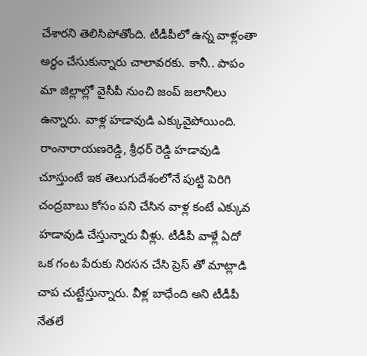చేశారని తెలిసిపోతోంది. టీడీపీలో ఉన్న వాళ్లంతా అర్థం చేసుకున్నారు చాలావరకు. కానీ.. పాపం మా జిల్లాల్లో వైసీపీ నుంచి జంప్ జలానీలు ఉన్నారు. వాళ్ల హడావుడి ఎక్కువైపోయింది. రాంనారాయణరెడ్డి, శ్రీధర్ రెడ్డి హడావుడి చూస్తుంటే ఇక తెలుగుదేశంలోనే పుట్టి పెరిగి చంద్రబాబు కోసం పని చేసిన వాళ్ల కంటే ఎక్కువ హడావుడి చేస్తున్నారు వీళ్లు. టీడీపీ వాళ్లే ఏదో ఒక గంట పేరుకు నిరసన చేసి ప్రెస్ తో మాట్లాడి చాప చుట్టేస్తున్నారు. వీళ్ల బాధేంది అని టీడీపీ నేతలే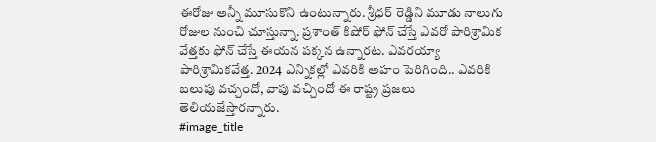ఈరోజు అన్నీ మూసుకొని ఉంటున్నారు. శ్రీధర్ రెడ్డిని మూడు నాలుగు రోజుల నుంచి చూస్తున్నా. ప్రశాంత్ కిషోర్ ఫోన్ చేస్తే ఎవరో పారిశ్రామిక వేత్తకు ఫోన్ చేస్తే ఈయన పక్కన ఉన్నారట. ఎవరయ్యా పారిశ్రామికవేత్త. 2024 ఎన్నికల్లో ఎవరికి అహం పెరిగింది.. ఎవరికి బలుపు వచ్చందో, వాపు వచ్చిందో ఈ రాష్ట్ర ప్రజలు తెలియజేస్తారన్నారు.
#image_title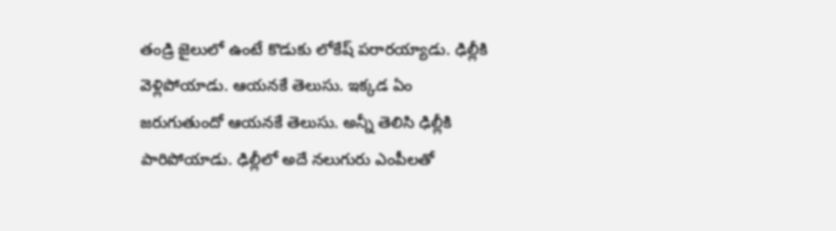తండ్రి జైలులో ఉంటే కొడుకు లోకేష్ పరారయ్యాడు. ఢిల్లీకి వెళ్లిపోయాడు. ఆయనకే తెలుసు. ఇక్కడ ఏం జరుగుతుందో ఆయనకే తెలుసు. అన్నీ తెలిసి ఢిల్లీకి పారిపోయాడు. ఢిల్లీలో అదే నలుగురు ఎంపీలతో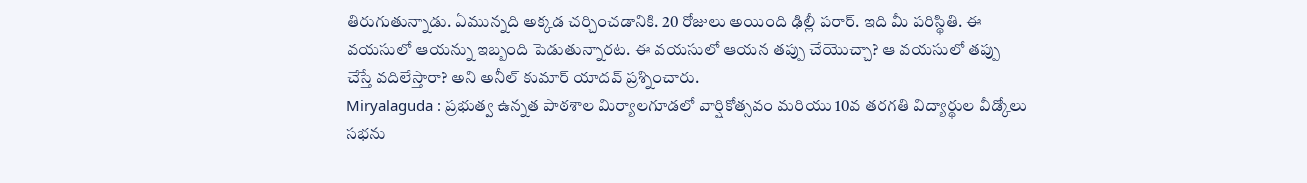తిరుగుతున్నాడు. ఏమున్నది అక్కడ చర్చించడానికి. 20 రోజులు అయింది ఢిల్లీ పరార్. ఇది మీ పరిస్థితి. ఈ వయసులో ఆయన్ను ఇబ్బంది పెడుతున్నారట. ఈ వయసులో ఆయన తప్పు చేయొచ్చా? ఆ వయసులో తప్పు చేస్తే వదిలేస్తారా? అని అనీల్ కుమార్ యాదవ్ ప్రశ్నించారు.
Miryalaguda : ప్రభుత్వ ఉన్నత పాఠశాల మిర్యాలగూడలో వార్షికోత్సవం మరియు 10వ తరగతి విద్యార్థుల వీడ్కోలు సభను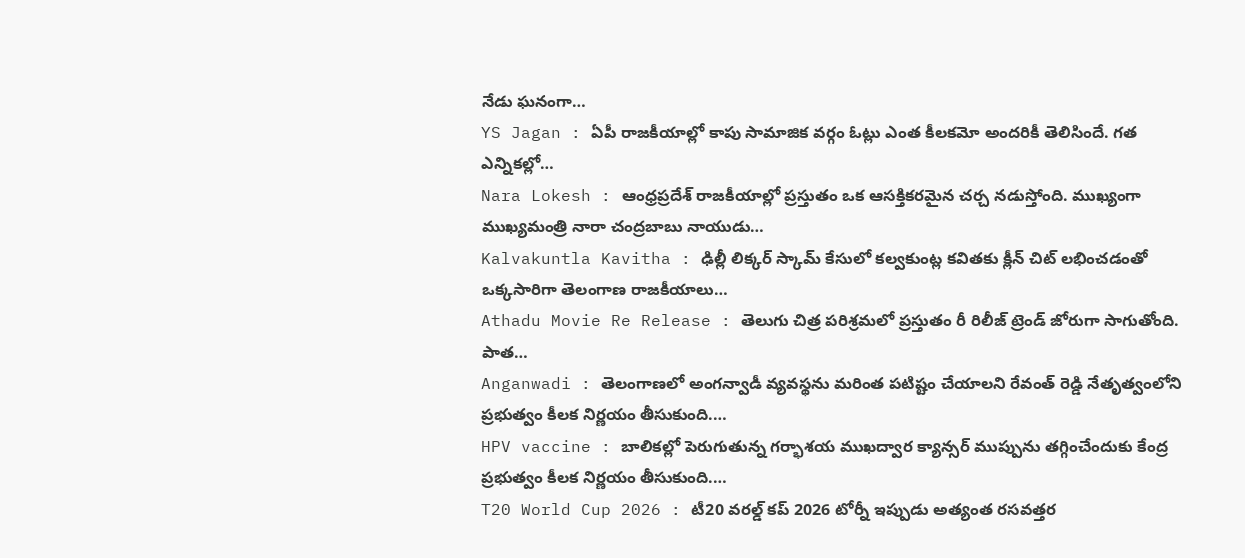నేడు ఘనంగా…
YS Jagan : ఏపీ రాజకీయాల్లో కాపు సామాజిక వర్గం ఓట్లు ఎంత కీలకమో అందరికీ తెలిసిందే. గత ఎన్నికల్లో…
Nara Lokesh : ఆంధ్రప్రదేశ్ రాజకీయాల్లో ప్రస్తుతం ఒక ఆసక్తికరమైన చర్చ నడుస్తోంది. ముఖ్యంగా ముఖ్యమంత్రి నారా చంద్రబాబు నాయుడు…
Kalvakuntla Kavitha : ఢిల్లీ లిక్కర్ స్కామ్ కేసులో కల్వకుంట్ల కవితకు క్లీన్ చిట్ లభించడంతో ఒక్కసారిగా తెలంగాణ రాజకీయాలు…
Athadu Movie Re Release : తెలుగు చిత్ర పరిశ్రమలో ప్రస్తుతం రీ రిలీజ్ ట్రెండ్ జోరుగా సాగుతోంది. పాత…
Anganwadi : తెలంగాణలో అంగన్వాడీ వ్యవస్థను మరింత పటిష్టం చేయాలని రేవంత్ రెడ్డి నేతృత్వంలోని ప్రభుత్వం కీలక నిర్ణయం తీసుకుంది.…
HPV vaccine : బాలికల్లో పెరుగుతున్న గర్భాశయ ముఖద్వార క్యాన్సర్ ముప్పును తగ్గించేందుకు కేంద్ర ప్రభుత్వం కీలక నిర్ణయం తీసుకుంది.…
T20 World Cup 2026 : టీ20 వరల్డ్ కప్ 2026 టోర్నీ ఇప్పుడు అత్యంత రసవత్తర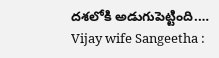దశలోకి అడుగుపెట్టింది.…
Vijay wife Sangeetha :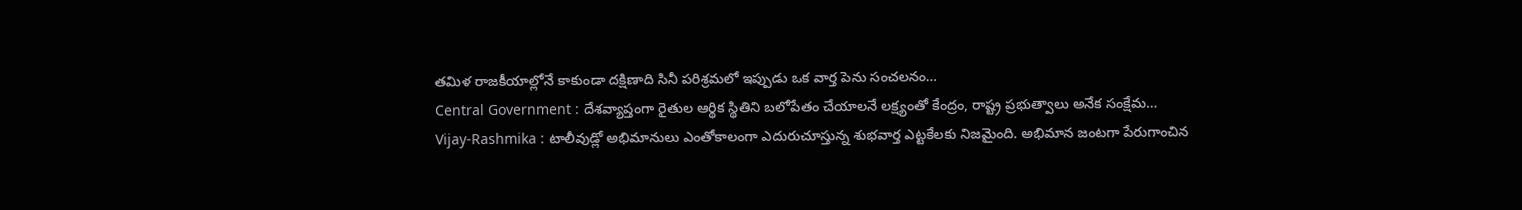తమిళ రాజకీయాల్లోనే కాకుండా దక్షిణాది సినీ పరిశ్రమలో ఇప్పుడు ఒక వార్త పెను సంచలనం…
Central Government : దేశవ్యాప్తంగా రైతుల ఆర్థిక స్థితిని బలోపేతం చేయాలనే లక్ష్యంతో కేంద్రం, రాష్ట్ర ప్రభుత్వాలు అనేక సంక్షేమ…
Vijay-Rashmika : టాలీవుడ్లో అభిమానులు ఎంతోకాలంగా ఎదురుచూస్తున్న శుభవార్త ఎట్టకేలకు నిజమైంది. అభిమాన జంటగా పేరుగాంచిన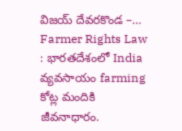విజయ్ దేవరకొండ –…
Farmer Rights Law : భారతదేశంలో India వ్యవసాయం farming కోట్ల మందికి జీవనాధారం.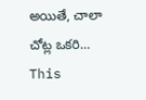అయితే, చాలా చోట్ల ఒకరి…
This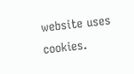website uses cookies.